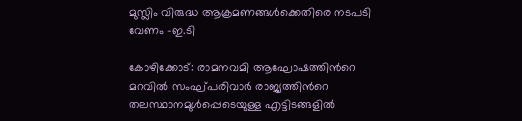മുസ്ലിം വിരുദ്ധ ആക്രമണങ്ങള്‍ക്കെതിരെ നടപടി വേണം -ഇ.ടി

കോഴിക്കോട്: രാമനവമി ആഘോഷത്തിന്‍റെ മറവില്‍ സംഘ്പരിവാര്‍ രാജ്യത്തിന്‍റെ തലസ്ഥാനമുള്‍പ്പെടെയുള്ള എട്ടിടങ്ങളില്‍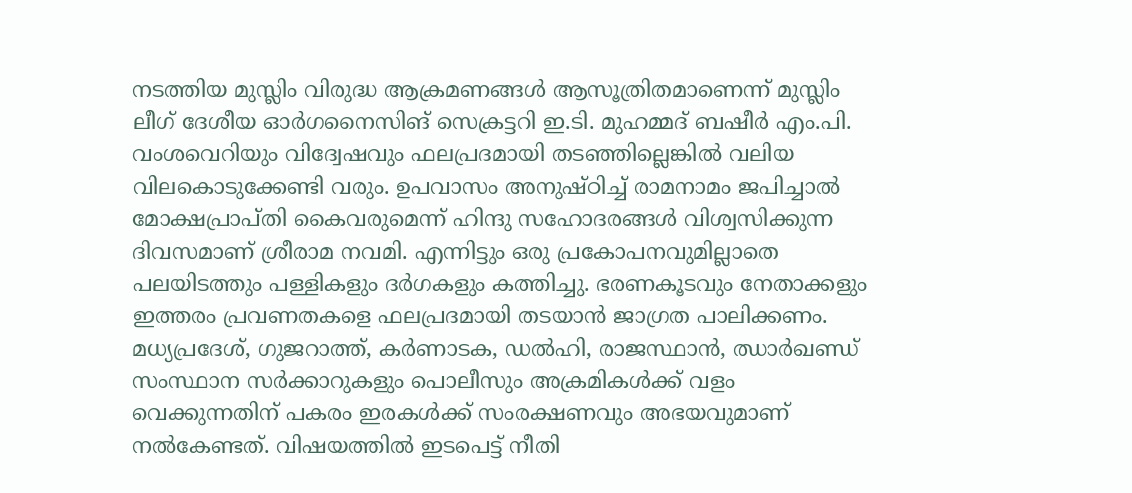നടത്തിയ മുസ്ലിം വിരുദ്ധ ആക്രമണങ്ങള്‍ ആസൂത്രിതമാണെന്ന് മുസ്ലിം ലീഗ് ദേശീയ ഓര്‍ഗനൈസിങ് സെക്രട്ടറി ഇ.ടി. മുഹമ്മദ് ബഷീര്‍ എം.പി. വംശവെറിയും വിദ്വേഷവും ഫലപ്രദമായി തടഞ്ഞില്ലെങ്കില്‍ വലിയ വിലകൊടുക്കേണ്ടി വരും. ഉപവാസം അനുഷ്ഠിച്ച് രാമനാമം ജപിച്ചാല്‍ മോക്ഷപ്രാപ്തി കൈവരുമെന്ന് ഹിന്ദു സഹോദരങ്ങള്‍ വിശ്വസിക്കുന്ന ദിവസമാണ് ശ്രീരാമ നവമി. എന്നിട്ടും ഒരു പ്രകോപനവുമില്ലാതെ പലയിടത്തും പള്ളികളും ദര്‍ഗകളും കത്തിച്ചു. ഭരണകൂടവും നേതാക്കളും ഇത്തരം പ്രവണതകളെ ഫലപ്രദമായി തടയാന്‍ ജാഗ്രത പാലിക്കണം. മധ്യപ്രദേശ്, ഗുജറാത്ത്, കര്‍ണാടക, ഡല്‍ഹി, രാജസ്ഥാന്‍, ഝാര്‍ഖണ്ഡ് സംസ്ഥാന സര്‍ക്കാറുകളും പൊലീസും അക്രമികള്‍ക്ക് വളം വെക്കുന്നതിന് പകരം ഇരകള്‍ക്ക് സംരക്ഷണവും അഭയവുമാണ് നല്‍കേണ്ടത്. വിഷയത്തില്‍ ഇടപെട്ട് നീതി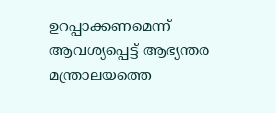ഉറപ്പാക്കണമെന്ന് ആവശ്യപ്പെട്ട് ആഭ്യന്തര മന്ത്രാലയത്തെ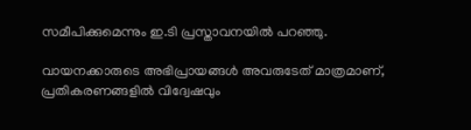സമീപിക്കുമെന്നും ഇ.ടി പ്രസ്താവനയിൽ പറഞ്ഞു.

വായനക്കാരുടെ അഭിപ്രായങ്ങള്‍ അവരുടേത് മാത്രമാണ്, പ്രതികരണങ്ങളിൽ വിദ്വേഷവും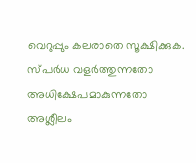വെറുപ്പും കലരാതെ സൂക്ഷിക്കുക. സ്പർധ വളർത്തുന്നതോ അധിക്ഷേപമാകുന്നതോ അശ്ലീലം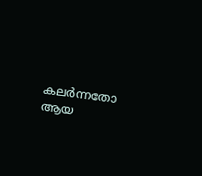കലർന്നതോ ആയ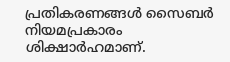പ്രതികരണങ്ങൾ സൈബർ നിയമപ്രകാരം ശിക്ഷാർഹമാണ്.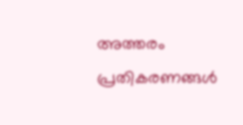അത്തരം പ്രതികരണങ്ങൾ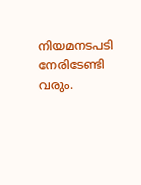നിയമനടപടി നേരിടേണ്ടി വരും.